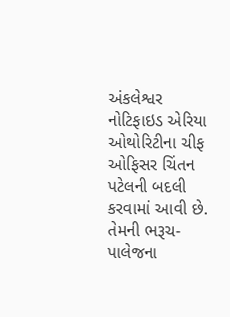અંકલેશ્વર નોટિફાઇડ એરિયા ઓથોરિટીના ચીફ ઓફિસર ચિંતન પટેલની બદલી કરવામાં આવી છે. તેમની ભરૂચ-પાલેજના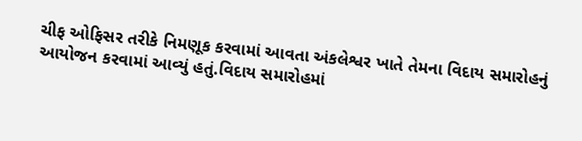ચીફ ઓફિસર તરીકે નિમણૂક કરવામાં આવતા અંકલેશ્વર ખાતે તેમના વિદાય સમારોહનું આયોજન કરવામાં આવ્યું હતું.વિદાય સમારોહમાં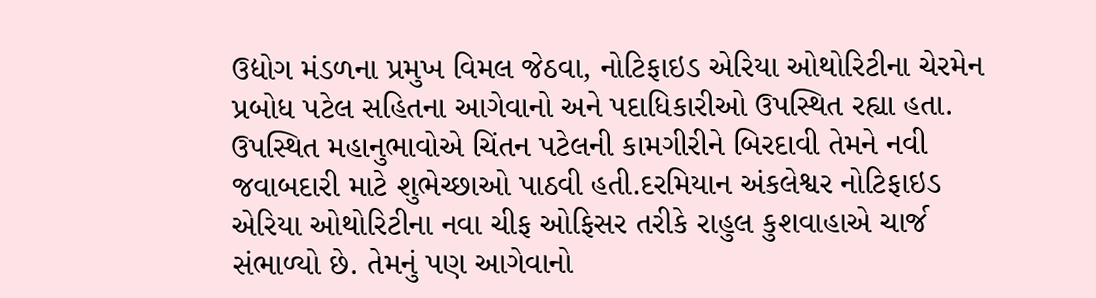ઉદ્યોગ મંડળના પ્રમુખ વિમલ જેઠવા, નોટિફાઇડ એરિયા ઓથોરિટીના ચેરમેન પ્રબોધ પટેલ સહિતના આગેવાનો અને પદાધિકારીઓ ઉપસ્થિત રહ્યા હતા. ઉપસ્થિત મહાનુભાવોએ ચિંતન પટેલની કામગીરીને બિરદાવી તેમને નવી જવાબદારી માટે શુભેચ્છાઓ પાઠવી હતી.દરમિયાન અંકલેશ્વર નોટિફાઇડ એરિયા ઓથોરિટીના નવા ચીફ ઓફિસર તરીકે રાહુલ કુશવાહાએ ચાર્જ સંભાળ્યો છે. તેમનું પણ આગેવાનો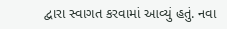દ્વારા સ્વાગત કરવામાં આવ્યું હતું. નવા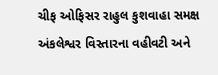ચીફ ઓફિસર રાહુલ કુશવાહા સમક્ષ અંકલેશ્વર વિસ્તારના વહીવટી અને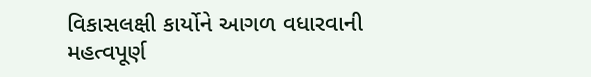વિકાસલક્ષી કાર્યોને આગળ વધારવાની મહત્વપૂર્ણ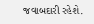જવાબદારી રહેશે.